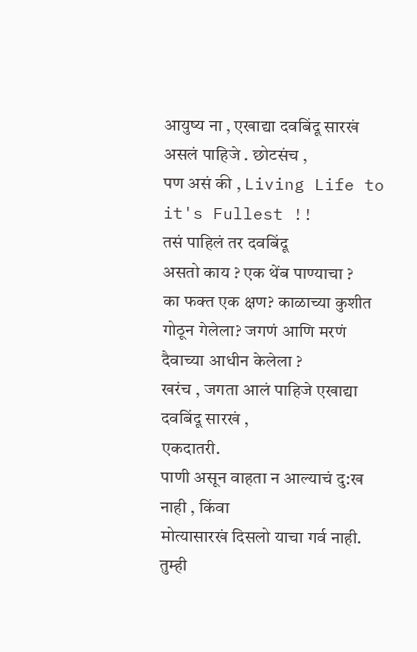आयुष्य ना , एखाद्या दवबिंदू सारखं असलं पाहिजे . छोटसंच ,
पण असं की , Living Life to it's Fullest !!
तसं पाहिलं तर दवबिंदू
असतो काय ? एक थेंब पाण्याचा ?
का फक्त एक क्षण? काळाच्या कुशीत गोठून गेलेला? जगणं आणि मरणं दैवाच्या आधीन केलेला ?
खरंच , जगता आलं पाहिजे एखाद्या दवबिंदू सारखं ,
एकदातरी.
पाणी असून वाहता न आल्याचं दु:ख नाही , किंवा
मोत्यासारखं दिसलो याचा गर्व नाही.
तुम्ही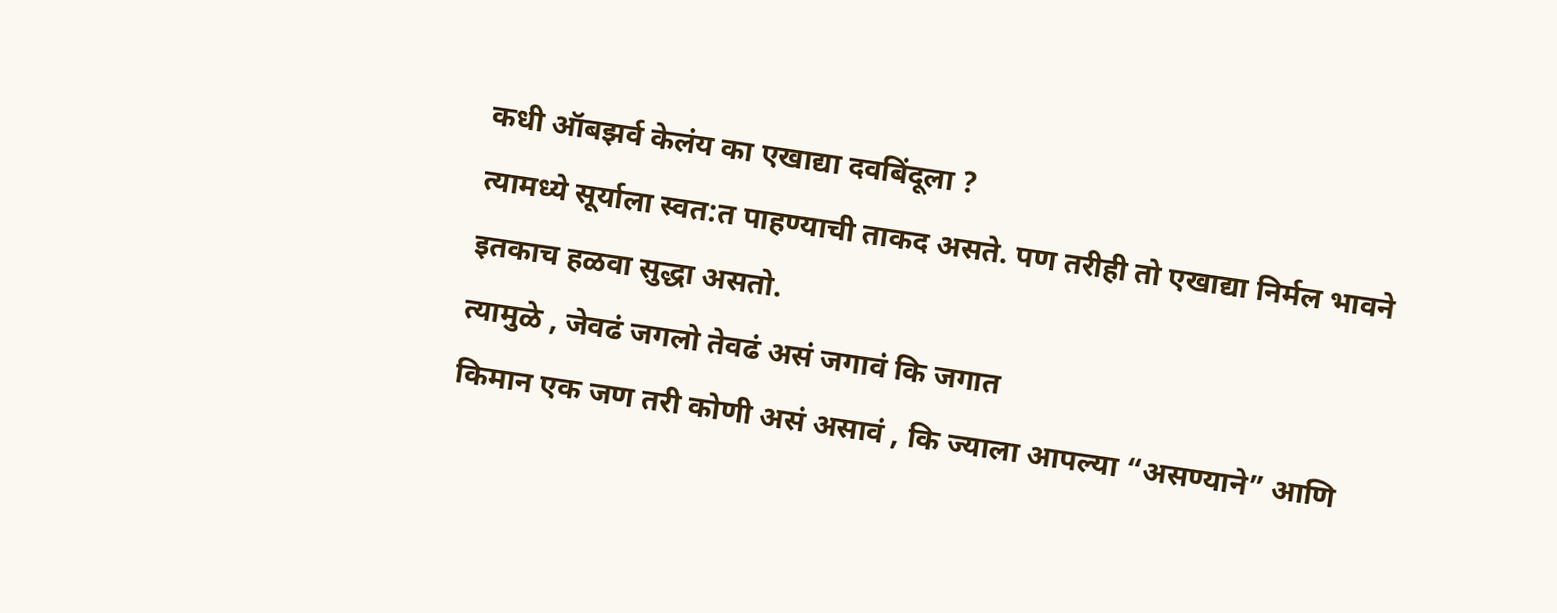कधी ऑबझर्व केलंय का एखाद्या दवबिंदूला ?
त्यामध्ये सूर्याला स्वत:त पाहण्याची ताकद असते. पण तरीही तो एखाद्या निर्मल भावने
इतकाच हळवा सुद्धा असतो.
त्यामुळे , जेवढं जगलो तेवढं असं जगावं कि जगात
किमान एक जण तरी कोणी असं असावं , कि ज्याला आपल्या “असण्याने” आणि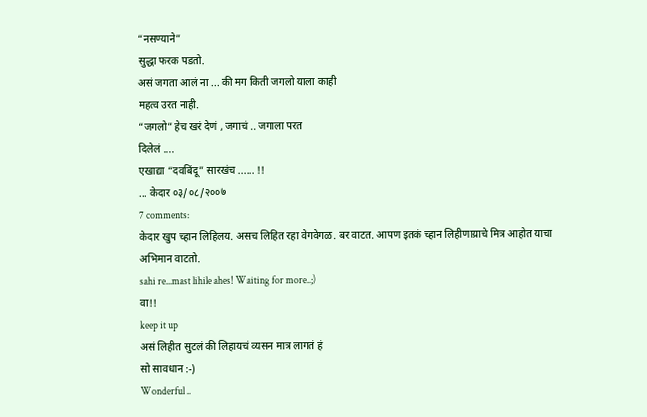“नसण्याने”
सुद्धा फरक पडतो.
असं जगता आलं ना ... की मग किती जगलो याला काही
महत्व उरत नाही.
“जगलो” हेच खरं देणं , जगाचं .. जगाला परत
दिलेलं ....
एखाद्या “दवबिंदू” सारखंच ...... !!
... केदार ०३/०८/२००७
7 comments:
केदार खुप च्हान लिहिलय. असच लिहित रहा वेगवेगळ. बर वाटत. आपण इतकं च्हान लिहीणाय्राचे मित्र आहोत याचा अभिमान वाटतो.
sahi re...mast lihile ahes! Waiting for more..;)
वा!!
keep it up
असं लिहीत सुटलं की लिहायचं व्यसन मात्र लागतं हं
सो सावधान :-)
Wonderful ..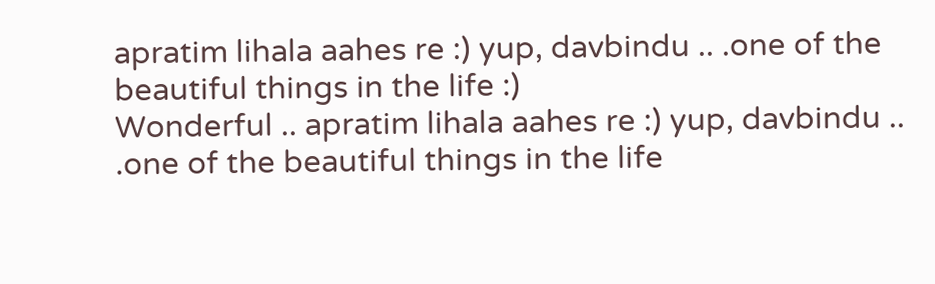apratim lihala aahes re :) yup, davbindu .. .one of the beautiful things in the life :)
Wonderful .. apratim lihala aahes re :) yup, davbindu .. .one of the beautiful things in the life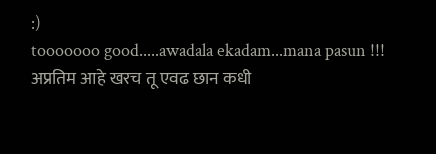:)
tooooooo good.....awadala ekadam...mana pasun !!!
अप्रतिम आहे खरच तू एवढ छान कधी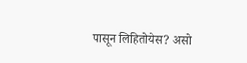पासून लिहितोयेस? असो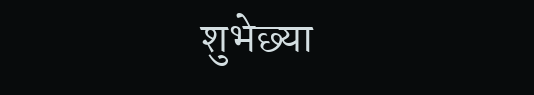शुभेछ्या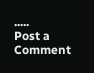.....
Post a Comment